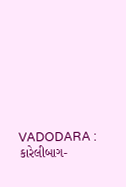VADODARA : કારેલીબાગ-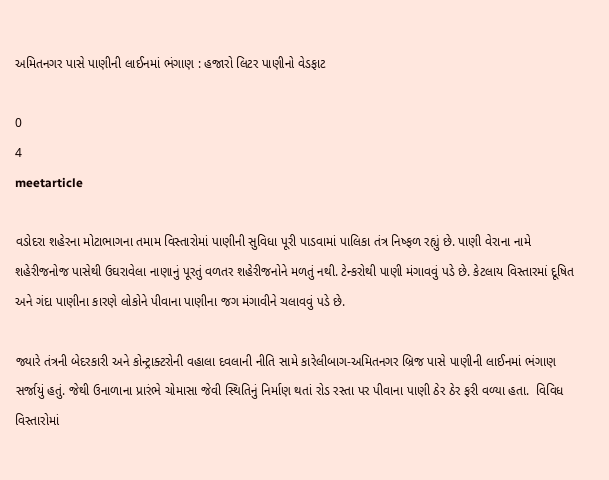અમિતનગર પાસે પાણીની લાઈનમાં ભંગાણ : હજારો લિટર પાણીનો વેડફાટ

0
4
meetarticle

વડોદરા શહેરના મોટાભાગના તમામ વિસ્તારોમાં પાણીની સુવિધા પૂરી પાડવામાં પાલિકા તંત્ર નિષ્ફળ રહ્યું છે. પાણી વેરાના નામે શહેરીજનોજ પાસેથી ઉઘરાવેલા નાણાનું પૂરતું વળતર શહેરીજનોને મળતું નથી. ટેન્કરોથી પાણી મંગાવવું પડે છે. કેટલાય વિસ્તારમાં દૂષિત અને ગંદા પાણીના કારણે લોકોને પીવાના પાણીના જગ મંગાવીને ચલાવવું પડે છે.

જ્યારે તંત્રની બેદરકારી અને કોન્ટ્રાક્ટરોની વહાલા દવલાની નીતિ સામે કારેલીબાગ-અમિતનગર બ્રિજ પાસે પાણીની લાઈનમાં ભંગાણ સર્જાયું હતું. જેથી ઉનાળાના પ્રારંભે ચોમાસા જેવી સ્થિતિનું નિર્માણ થતાં રોડ રસ્તા પર પીવાના પાણી ઠેર ઠેર ફરી વળ્યા હતા.  વિવિધ વિસ્તારોમાં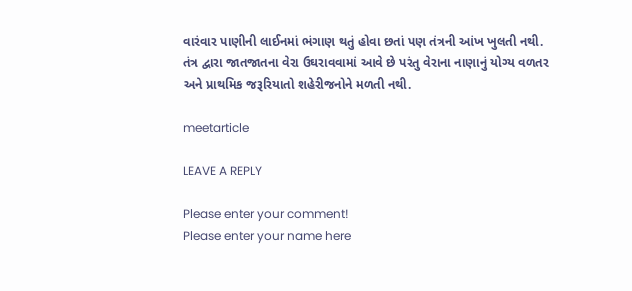વારંવાર પાણીની લાઈનમાં ભંગાણ થતું હોવા છતાં પણ તંત્રની આંખ ખુલતી નથી. તંત્ર દ્વારા જાતજાતના વેરા ઉઘરાવવામાં આવે છે પરંતુ વેરાના નાણાનું યોગ્ય વળતર અને પ્રાથમિક જરૂરિયાતો શહેરીજનોને મળતી નથી.

meetarticle

LEAVE A REPLY

Please enter your comment!
Please enter your name here